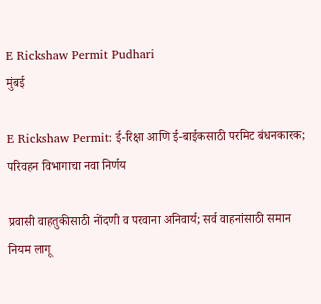E Rickshaw Permit Pudhari
मुंबई

E Rickshaw Permit: ई-रिक्षा आणि ई-बाईकसाठी परमिट बंधनकारक; परिवहन विभागाचा नवा निर्णय

प्रवासी वाहतुकीसाठी नोंदणी व परवाना अनिवार्य; सर्व वाहनांसाठी समान नियम लागू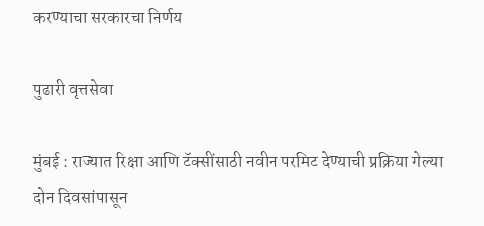करण्याचा सरकारचा निर्णय

पुढारी वृत्तसेवा

मुंबई : राज्यात रिक्षा आणि टॅक्सींसाठी नवीन परमिट देण्याची प्रक्रिया गेल्या दोन दिवसांपासून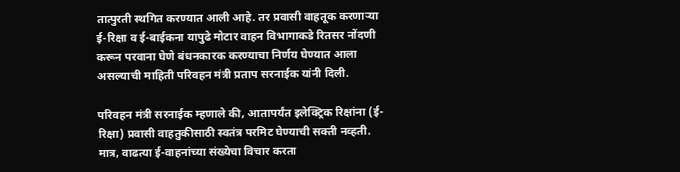तात्पुरती स्थगित करण्यात आली आहे. तर प्रवासी वाहतूक करणाऱ्या ई-रिक्षा व ई-बाईकना यापुढे मोटार वाहन विभागाकडे रितसर नोंदणी करून परवाना घेणे बंधनकारक करण्याचा निर्णय घेण्यात आला असल्याची माहिती परिवहन मंत्री प्रताप सरनाईक यांनी दिली.

परिवहन मंत्री सरनाईक म्हणाले की, आतापर्यंत इलेक्ट्रिक रिक्षांना (ई-रिक्षा) प्रवासी वाहतुकीसाठी स्वतंत्र परमिट घेण्याची सक्ती नव्हती. मात्र, वाढत्या ई-वाहनांच्या संख्येचा विचार करता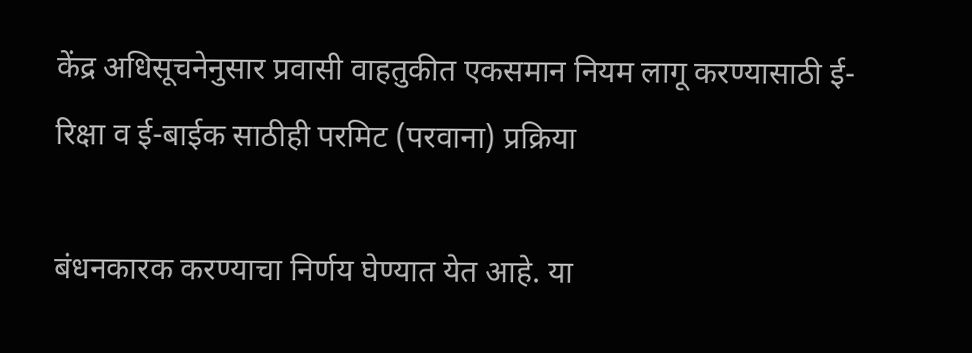केंद्र अधिसूचनेनुसार प्रवासी वाहतुकीत एकसमान नियम लागू करण्यासाठी ई-रिक्षा व ई-बाईक साठीही परमिट (परवाना) प्रक्रिया

बंधनकारक करण्याचा निर्णय घेण्यात येत आहे. या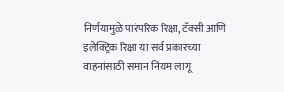निर्णयामुळे पारंपरिक रिक्षा, टॅक्सी आणि इलेक्ट्रिक रिक्षा या सर्व प्रकारच्या वाहनांसाठी समान नियम लागू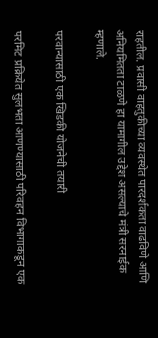राहतील. प्रवासी वाहतुकीच्या व्यवस्थेत पारदर्शकता वाढविणे आणि अनियमितता टाळणे हा यामागील उद्देश असल्याचे मंत्री सरनाईक म्हणाले.

परवान्यासाठी एक खिडकी योजनेची तयारी

परमिट प्रक्रियेत सुलभता आणण्यासाठी परिवहन विभागाकडून एक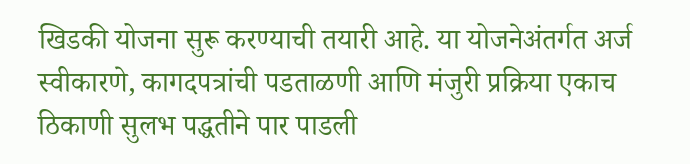खिडकी योजना सुरू करण्याची तयारी आहे. या योजनेअंतर्गत अर्ज स्वीकारणे, कागदपत्रांची पडताळणी आणि मंजुरी प्रक्रिया एकाच ठिकाणी सुलभ पद्धतीने पार पाडली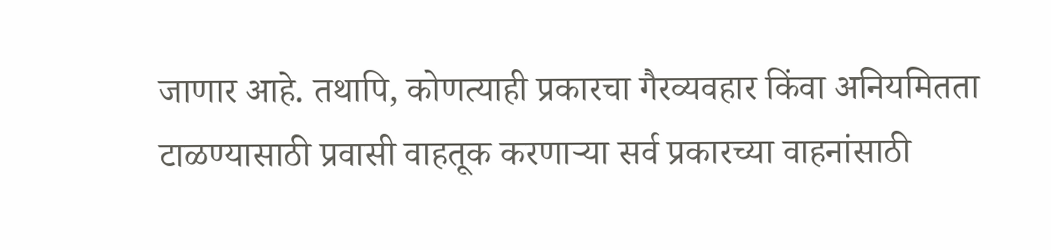जाणार आहे. तथापि, कोणत्याही प्रकारचा गैरव्यवहार किंवा अनियमितता टाळण्यासाठी प्रवासी वाहतूक करणाऱ्या सर्व प्रकारच्या वाहनांसाठी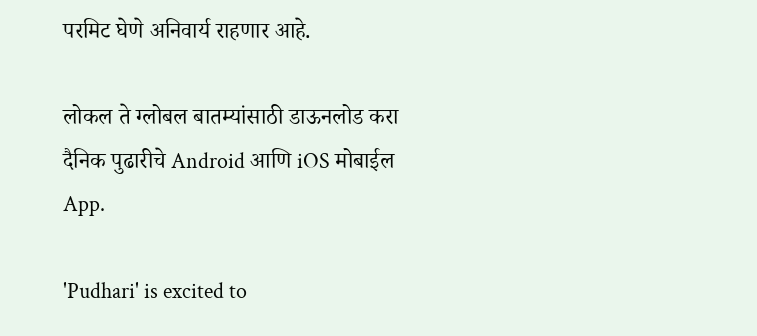परमिट घेणे अनिवार्य राहणार आहे.

लोकल ते ग्लोबल बातम्यांसाठी डाऊनलोड करा दैनिक पुढारीचे Android आणि iOS मोबाईल App.

'Pudhari' is excited to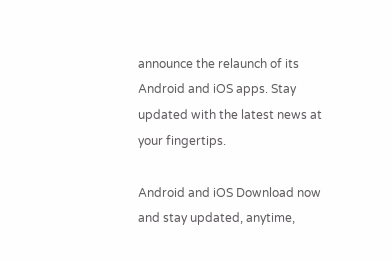announce the relaunch of its Android and iOS apps. Stay updated with the latest news at your fingertips.

Android and iOS Download now and stay updated, anytime,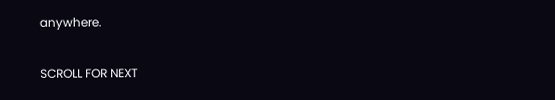anywhere.

SCROLL FOR NEXT